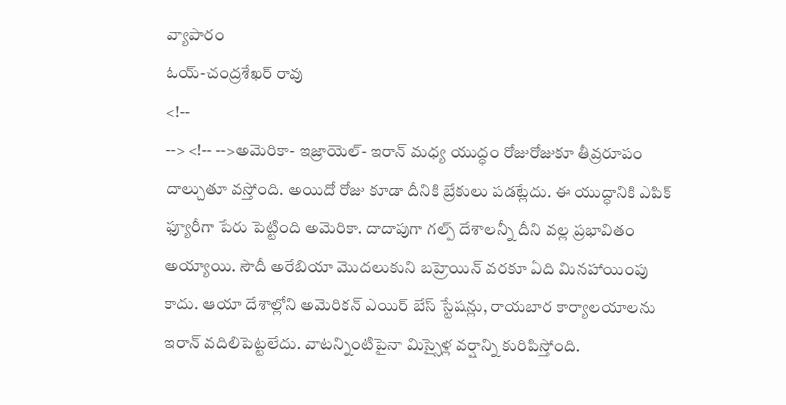వ్యాపారం
ఓయ్-చంద్రశేఖర్ రావు
<!--
--> <!-- -->అమెరికా- ఇజ్రాయెల్- ఇరాన్ మధ్య యుద్ధం రోజురోజుకూ తీవ్రరూపం దాల్చుతూ వస్తోంది. అయిదో రోజు కూడా దీనికి బ్రేకులు పడట్లేదు. ఈ యుద్ధానికి ఎపిక్ ఫ్యూరీగా పేరు పెట్టింది అమెరికా. దాదాపుగా గల్ప్ దేశాలన్నీ దీని వల్ల ప్రభావితం అయ్యాయి. సౌదీ అరేబియా మొదలుకుని బహ్రెయిన్ వరకూ ఏది మినహాయింపు కాదు. ఆయా దేశాల్లోని అమెరికన్ ఎయిర్ బేస్ స్టేషన్లు, రాయబార కార్యాలయాలను ఇరాన్ వదిలిపెట్టలేదు. వాటన్నింటిపైనా మిస్సైళ్ల వర్షాన్ని కురిపిస్తోంది.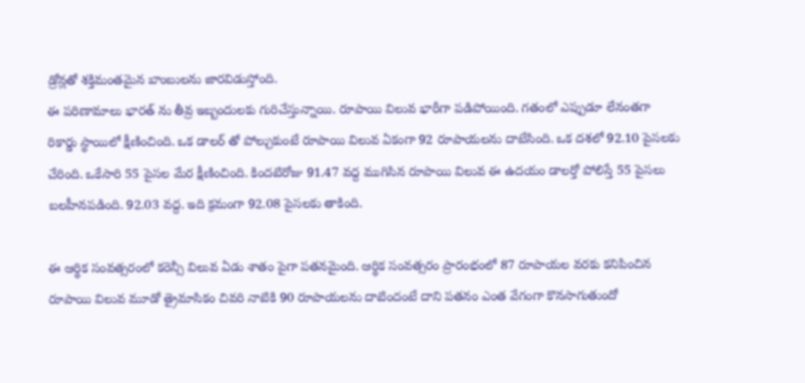డ్రోన్లతో శక్తిమంతమైన బాంబులను జారవిడుస్తోంది.
ఈ పరిణామాలు భారత్ ను తీవ్ర ఇబ్బందులకు గురిచేస్తున్నాయి. రూపాయి విలువ భారీగా పడిపోయింది. గతంలో ఎప్పుడూ లేనంతగా రికార్డు స్థాయిలో క్షీణించింది. ఒక డాలర్ తో పోల్చుకుంటే రూపాయి విలువ ఏకంగా 92 రూపాయలను దాటేసింది. ఒక దశలో 92.10 పైసలకు చేరింది. ఒకేసారి 55 పైసల మేర క్షీణించింది. కిందటిరోజు 91.47 వద్ద ముగిసిన రూపాయి విలువ ఈ ఉదయం డాలర్తో పోలిస్తే 55 పైసలు బలహీనపడింది. 92.03 వద్ద. ఇది క్రమంగా 92.08 పైసలకు తాకింది.

ఈ ఆర్థిక సంవత్సరంలో కరెన్సీ విలువ ఏడు శాతం పైగా పతనమైంది. ఆర్థిక సంవత్సరం ప్రారంభంలో 87 రూపాయల వరకు కనిపించిన రూపాయి విలువ మూడో త్రైమాసికం చివరి నాటికి 90 రూపాయలను దాటిందంటే దాని పతనం ఎంత వేగంగా కొనసాగుతుందో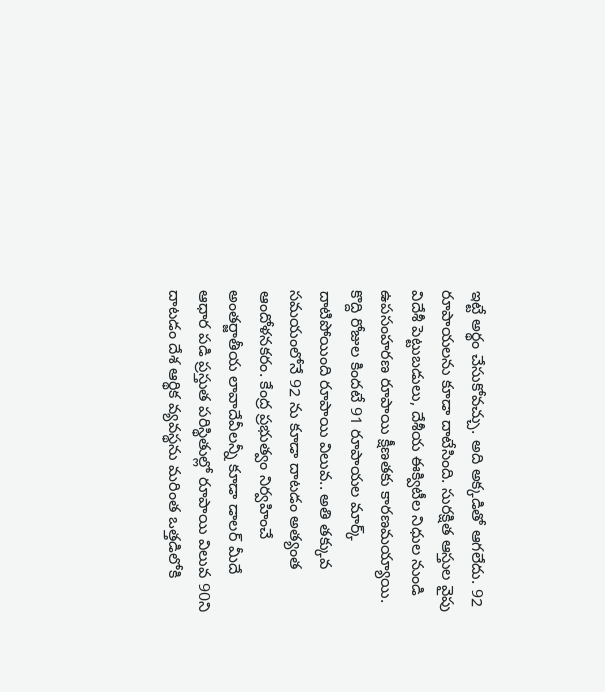ఇట్టే అర్థం చేసుకోవచ్చు. అది అక్కడితో ఆగలేదు. 92 రూపాయలను కూడా దాటేసింది. సురక్షిత ఆస్తుల వైపు విదేశీ పెట్టుబడులు, దేశీయ ఈక్విటీల నిధుల నుండి ఉపసంహరణ రూపాయి క్షీణతకు కారణమయ్యాయి.
కొద్ది రోజుల కిందటే 91 రూపాయల మార్క్ దాటిపోయింది రూపాయి విలువ.. అతి తక్కువ సమయంలోనే 92 ను కూడా దాటడం అత్యంత ఆందోళనకరం. కేంద్ర ప్రభుత్వం నిర్వహించే అంతర్జాతీయ లావాదేవీలన్నీ కూడా డాలర్ మీదే ఆధార పడి ప్రస్తుత పరిస్థితుల్లో రూపాయి విలువ 90ని దాటడం దేశ ఆర్థిక వ్యవస్థను మరింత ఒత్తడిలోకి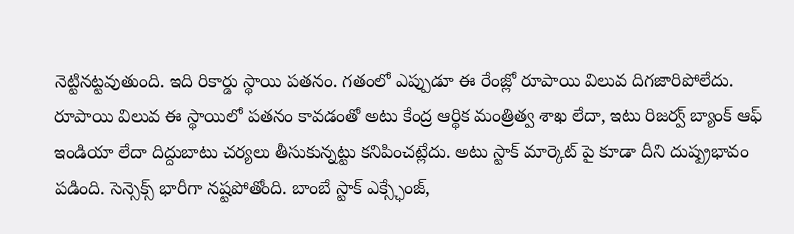నెట్టినట్టవుతుంది. ఇది రికార్డు స్థాయి పతనం. గతంలో ఎప్పుడూ ఈ రేంజ్లో రూపాయి విలువ దిగజారిపోలేదు.
రూపాయి విలువ ఈ స్థాయిలో పతనం కావడంతో అటు కేంద్ర ఆర్థిక మంత్రిత్వ శాఖ లేదా, ఇటు రిజర్వ్ బ్యాంక్ ఆఫ్ ఇండియా లేదా దిద్దుబాటు చర్యలు తీసుకున్నట్టు కనిపించట్లేదు. అటు స్టాక్ మార్కెట్ పై కూడా దీని దుష్ప్రభావం పడింది. సెన్సెక్స్ భారీగా నష్టపోతోంది. బాంబే స్టాక్ ఎక్స్ఛేంజ్,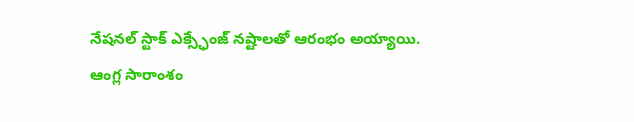నేషనల్ స్టాక్ ఎక్స్ఛేంజ్ నష్టాలతో ఆరంభం అయ్యాయి.
ఆంగ్ల సారాంశం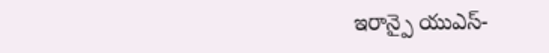ఇరాన్పై యుఎస్-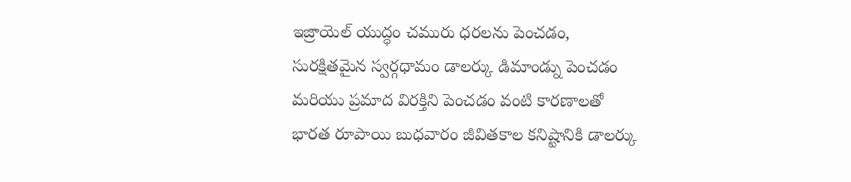ఇజ్రాయెల్ యుద్ధం చమురు ధరలను పెంచడం, సురక్షితమైన స్వర్గధామం డాలర్కు డిమాండ్ను పెంచడం మరియు ప్రమాద విరక్తిని పెంచడం వంటి కారణాలతో భారత రూపాయి బుధవారం జీవితకాల కనిష్టానికి డాలర్కు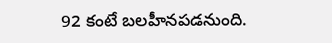92 కంటే బలహీనపడనుంది.